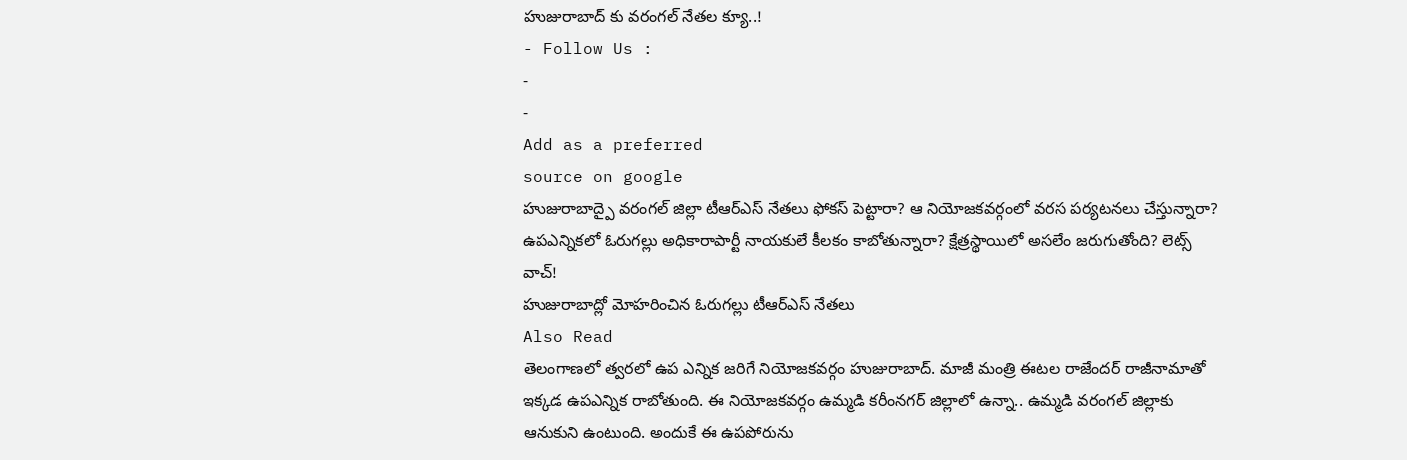హుజురాబాద్ కు వరంగల్ నేతల క్యూ..!
- Follow Us :
-
-
Add as a preferred
source on google
హుజురాబాద్పై వరంగల్ జిల్లా టీఆర్ఎస్ నేతలు ఫోకస్ పెట్టారా? ఆ నియోజకవర్గంలో వరస పర్యటనలు చేస్తున్నారా? ఉపఎన్నికలో ఓరుగల్లు అధికారాపార్టీ నాయకులే కీలకం కాబోతున్నారా? క్షేత్రస్థాయిలో అసలేం జరుగుతోంది? లెట్స్ వాచ్!
హుజురాబాద్లో మోహరించిన ఓరుగల్లు టీఆర్ఎస్ నేతలు
Also Read
తెలంగాణలో త్వరలో ఉప ఎన్నిక జరిగే నియోజకవర్గం హుజురాబాద్. మాజీ మంత్రి ఈటల రాజేందర్ రాజీనామాతో ఇక్కడ ఉపఎన్నిక రాబోతుంది. ఈ నియోజకవర్గం ఉమ్మడి కరీంనగర్ జిల్లాలో ఉన్నా.. ఉమ్మడి వరంగల్ జిల్లాకు ఆనుకుని ఉంటుంది. అందుకే ఈ ఉపపోరును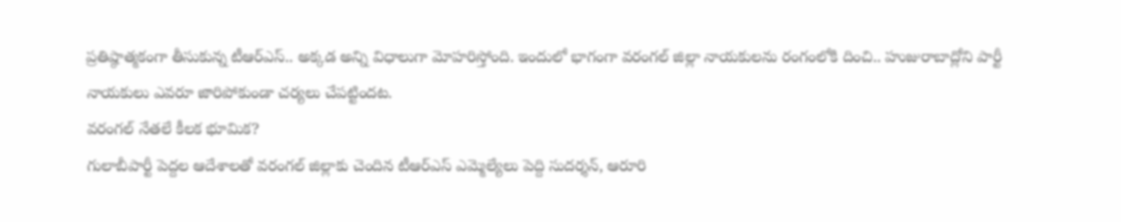ప్రతిష్ఠాత్మకంగా తీసుకున్న టీఆర్ఎస్.. అక్కడ అన్ని విధాలుగా మోహరిస్తోంది. ఇందులో భాగంగా వరంగల్ జిల్లా నాయకులను రంగంలోకి దించి.. హుజురాబాద్లోని పార్టీ నాయకులు ఎవరూ జారిపోకుండా చర్యలు చేపట్టిందట.
వరంగల్ నేతలే కీలక భూమిక?
గులాబీపార్టీ పెద్దల ఆదేశాలతో వరంగల్ జిల్లాకు చెందిన టీఆర్ఎస్ ఎమ్మెల్యేలు పెద్ది సుదర్శన్, ఆరూరి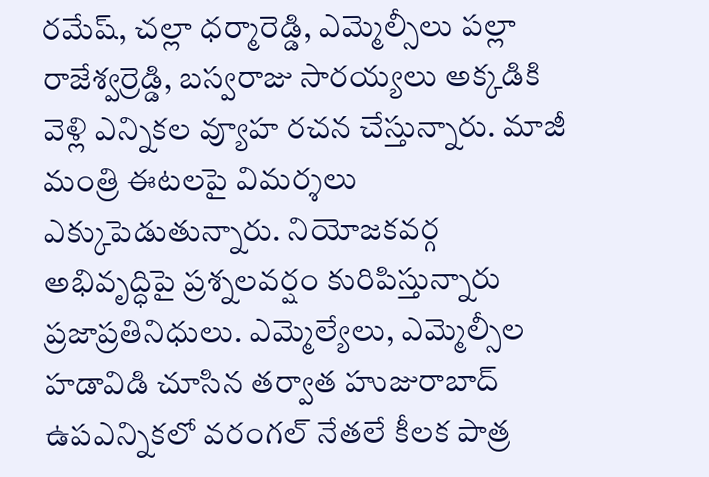రమేష్, చల్లా ధర్మారెడ్డి, ఎమ్మెల్సీలు పల్లా రాజేశ్వర్రెడ్డి, బస్వరాజు సారయ్యలు అక్కడికి వెళ్లి ఎన్నికల వ్యూహ రచన చేస్తున్నారు. మాజీ మంత్రి ఈటలపై విమర్శలు ఎక్కుపెడుతున్నారు. నియోజకవర్గ అభివృద్ధిపై ప్రశ్నలవర్షం కురిపిస్తున్నారు ప్రజాప్రతినిధులు. ఎమ్మెల్యేలు, ఎమ్మెల్సీల హడావిడి చూసిన తర్వాత హుజురాబాద్ ఉపఎన్నికలో వరంగల్ నేతలే కీలక పాత్ర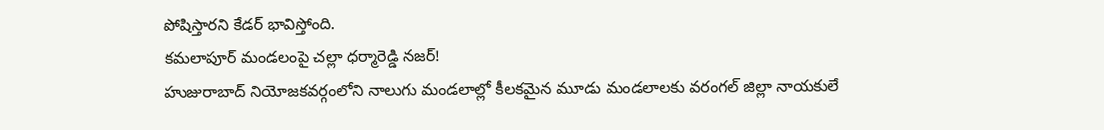పోషిస్తారని కేడర్ భావిస్తోంది.
కమలాపూర్ మండలంపై చల్లా ధర్మారెడ్డి నజర్!
హుజురాబాద్ నియోజకవర్గంలోని నాలుగు మండలాల్లో కీలకమైన మూడు మండలాలకు వరంగల్ జిల్లా నాయకులే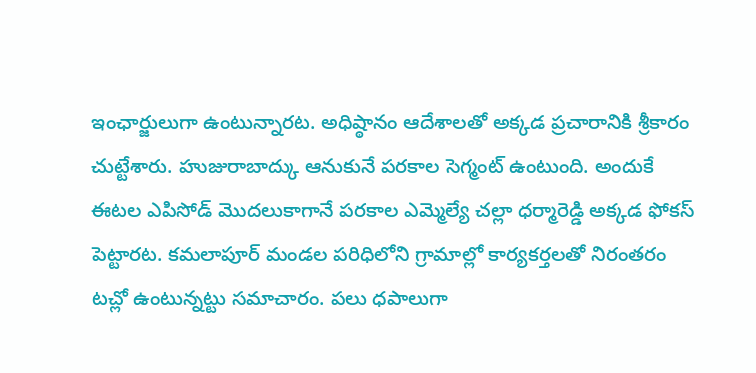ఇంఛార్జులుగా ఉంటున్నారట. అధిష్ఠానం ఆదేశాలతో అక్కడ ప్రచారానికి శ్రీకారం చుట్టేశారు. హుజురాబాద్కు ఆనుకునే పరకాల సెగ్మంట్ ఉంటుంది. అందుకే ఈటల ఎపిసోడ్ మొదలుకాగానే పరకాల ఎమ్మెల్యే చల్లా ధర్మారెడ్డి అక్కడ ఫోకస్ పెట్టారట. కమలాపూర్ మండల పరిధిలోని గ్రామాల్లో కార్యకర్తలతో నిరంతరం టచ్లో ఉంటున్నట్టు సమాచారం. పలు ధపాలుగా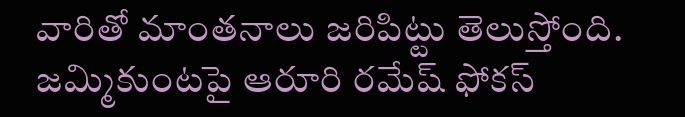వారితో మాంతనాలు జరిపిట్టు తెలుస్తోంది.
జమ్మికుంటపై ఆరూరి రమేష్ ఫోకస్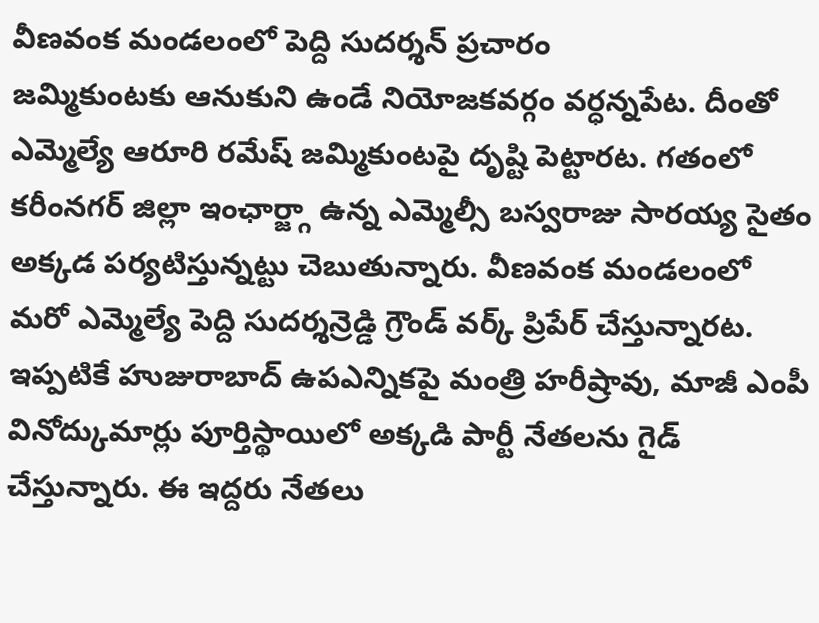వీణవంక మండలంలో పెద్ది సుదర్శన్ ప్రచారం
జమ్మికుంటకు ఆనుకుని ఉండే నియోజకవర్గం వర్ధన్నపేట. దీంతో ఎమ్మెల్యే ఆరూరి రమేష్ జమ్మికుంటపై దృష్టి పెట్టారట. గతంలో కరీంనగర్ జిల్లా ఇంఛార్జ్గా ఉన్న ఎమ్మెల్సీ బస్వరాజు సారయ్య సైతం అక్కడ పర్యటిస్తున్నట్టు చెబుతున్నారు. వీణవంక మండలంలో మరో ఎమ్మెల్యే పెద్ది సుదర్శన్రెడ్డి గ్రౌండ్ వర్క్ ప్రిపేర్ చేస్తున్నారట. ఇప్పటికే హుజురాబాద్ ఉపఎన్నికపై మంత్రి హరీష్రావు, మాజీ ఎంపీ వినోద్కుమార్లు పూర్తిస్థాయిలో అక్కడి పార్టీ నేతలను గైడ్ చేస్తున్నారు. ఈ ఇద్దరు నేతలు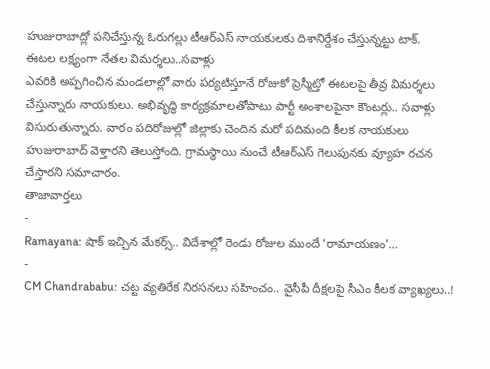హుజురాబాద్లో పనిచేస్తున్న ఓరుగల్లు టీఆర్ఎస్ నాయకులకు దిశానిర్దేశం చేస్తున్నట్టు టాక్.
ఈటల లక్ష్యంగా నేతల విమర్శలు..సవాళ్లు
ఎవరికి అప్పగించిన మండలాల్లో వారు పర్యటిస్తూనే రోజుకో ప్రెస్మీట్తో ఈటలపై తీవ్ర విమర్శలు చేస్తున్నారు నాయకులు. అభివృద్ధి కార్యక్రమాలతోపాటు పార్టీ అంశాలపైనా కౌంటర్లు.. సవాళ్లు విసురుతున్నారు. వారం పదిరోజుల్లో జిల్లాకు చెందిన మరో పదిమంది కీలక నాయకులు హుజురాబాద్ వెళ్తారని తెలుస్తోంది. గ్రామస్థాయి నుంచే టీఆర్ఎస్ గెలుపునకు వ్యూహ రచన చేస్తారని సమాచారం.
తాజావార్తలు
-
Ramayana: షాక్ ఇచ్చిన మేకర్స్.. విదేశాల్లో రెండు రోజుల ముందే ‘రామాయణం’…
-
CM Chandrababu: చట్ట వ్యతిరేక నిరసనలు సహించం.. వైసీపీ దీక్షలపై సీఎం కీలక వ్యాఖ్యలు..!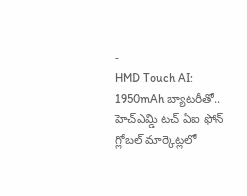-
HMD Touch AI: 1950mAh బ్యాటరీతో.. హెచ్ఎమ్డి టచ్ ఏఐ ఫోన్ గ్లోబల్ మార్కెట్లలో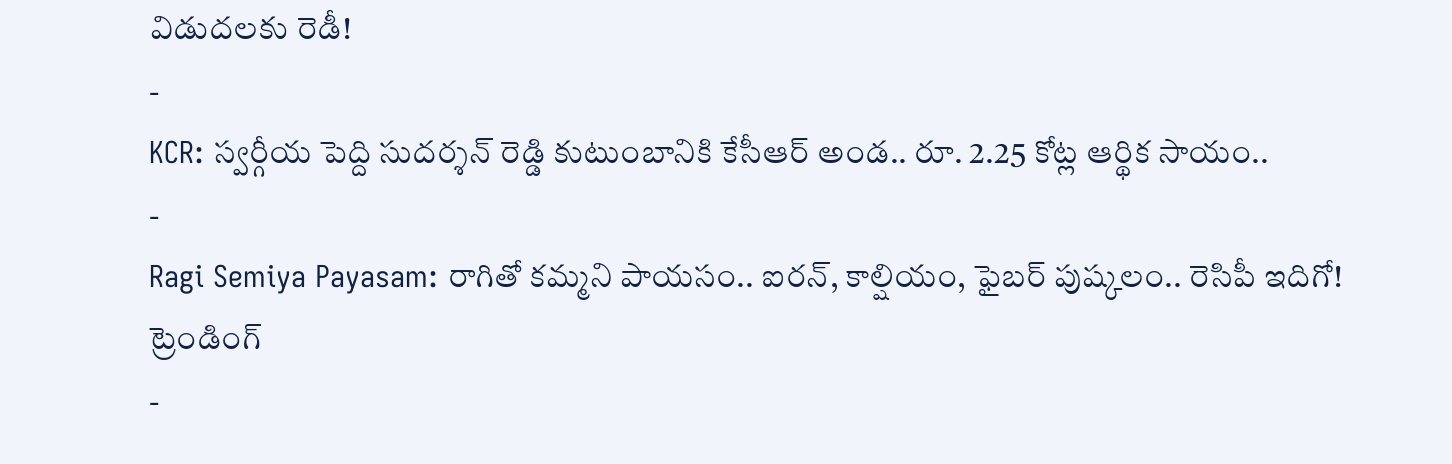విడుదలకు రెడీ!
-
KCR: స్వర్గీయ పెద్ది సుదర్శన్ రెడ్డి కుటుంబానికి కేసీఆర్ అండ.. రూ. 2.25 కోట్ల ఆర్థిక సాయం..
-
Ragi Semiya Payasam: రాగితో కమ్మని పాయసం.. ఐరన్, కాల్షియం, ఫైబర్ పుష్కలం.. రెసిపీ ఇదిగో!
ట్రెండింగ్
-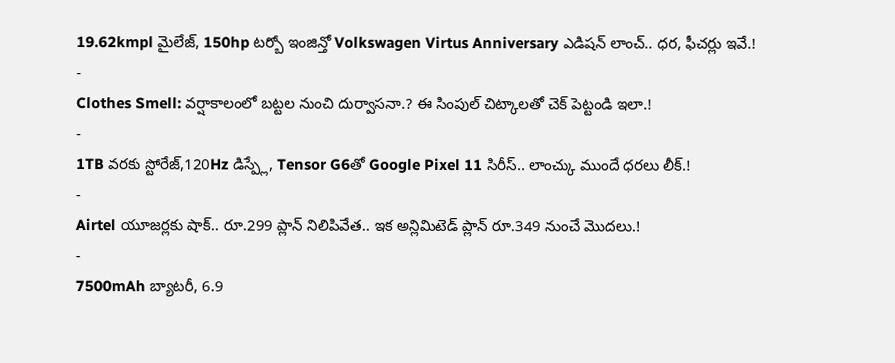19.62kmpl మైలేజ్, 150hp టర్బో ఇంజిన్తో Volkswagen Virtus Anniversary ఎడిషన్ లాంచ్.. ధర, ఫీచర్లు ఇవే.!
-
Clothes Smell: వర్షాకాలంలో బట్టల నుంచి దుర్వాసనా.? ఈ సింపుల్ చిట్కాలతో చెక్ పెట్టండి ఇలా.!
-
1TB వరకు స్టోరేజ్,120Hz డిస్ప్లే, Tensor G6తో Google Pixel 11 సిరీస్.. లాంచ్కు ముందే ధరలు లీక్.!
-
Airtel యూజర్లకు షాక్.. రూ.299 ప్లాన్ నిలిపివేత.. ఇక అన్లిమిటెడ్ ప్లాన్ రూ.349 నుంచే మొదలు.!
-
7500mAh బ్యాటరీ, 6.9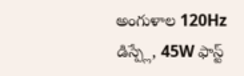అంగుళాల 120Hz డిస్ప్లే, 45W ఫాస్ట్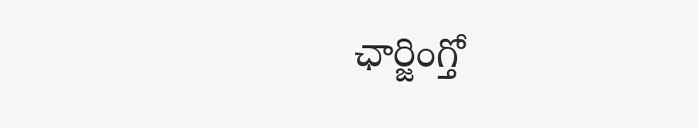ఛార్జింగ్తో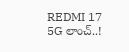REDMI 17 5G లాంచ్..!